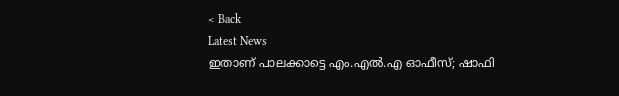< Back
Latest News
ഇതാണ് പാലക്കാട്ടെ എം.എല്‍.എ ഓഫീസ്; ഷാഫി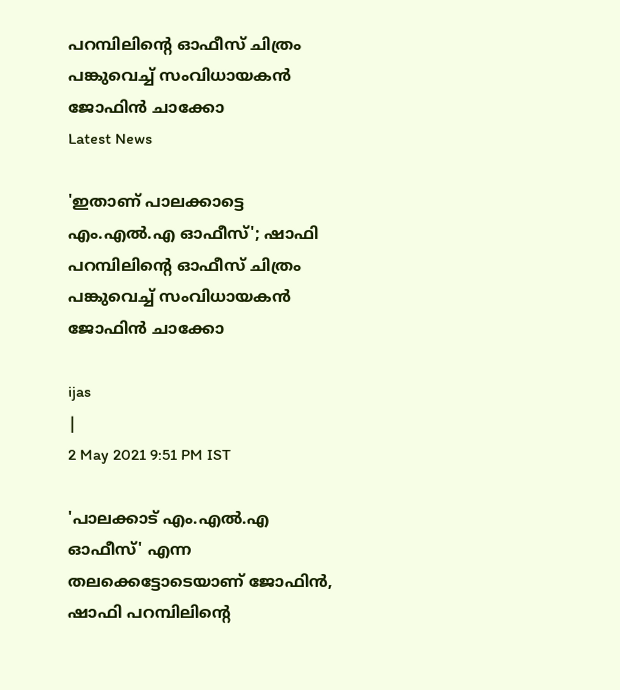പറമ്പിലിന്‍റെ ഓഫീസ് ചിത്രം പങ്കുവെച്ച് സംവിധായകന്‍ ജോഫിന്‍ ചാക്കോ
Latest News

'ഇതാണ് പാലക്കാട്ടെ എം.എല്‍.എ ഓഫീസ്'; ഷാഫി പറമ്പിലിന്‍റെ ഓഫീസ് ചിത്രം പങ്കുവെച്ച് സംവിധായകന്‍ ജോഫിന്‍ ചാക്കോ

ijas
|
2 May 2021 9:51 PM IST

'പാലക്കാട് എം.എല്‍.എ ഓഫീസ്' എന്ന തലക്കെട്ടോടെയാണ് ജോഫിന്‍, ഷാഫി പറമ്പിലിന്‍റെ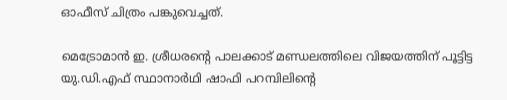ഓഫീസ് ചിത്രം പങ്കുവെച്ചത്.

മെട്രോമാന്‍ ഇ. ശ്രീധരന്‍റെ പാലക്കാട് മണ്ഡലത്തിലെ വിജയത്തിന് പൂട്ടിട്ട യു.ഡി.എഫ് സ്ഥാനാര്‍ഥി ഷാഫി പറമ്പിലിന്‍റെ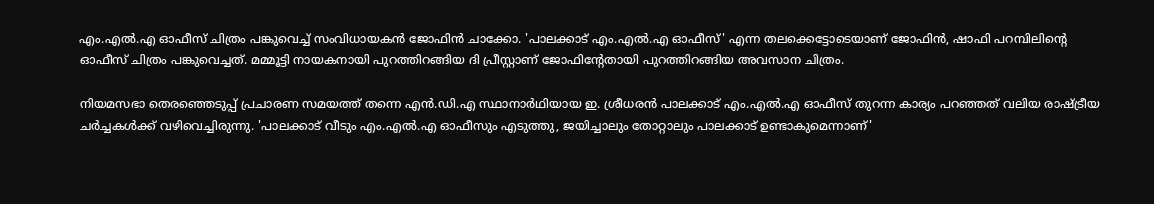എം.എല്‍.എ ഓഫീസ് ചിത്രം പങ്കുവെച്ച് സംവിധായകന്‍ ജോഫിന്‍ ചാക്കോ. 'പാലക്കാട് എം.എല്‍.എ ഓഫീസ്' എന്ന തലക്കെട്ടോടെയാണ് ജോഫിന്‍, ഷാഫി പറമ്പിലിന്‍റെ ഓഫീസ് ചിത്രം പങ്കുവെച്ചത്. മമ്മൂട്ടി നായകനായി പുറത്തിറങ്ങിയ ദി പ്രീസ്റ്റാണ് ജോഫിന്‍റേതായി പുറത്തിറങ്ങിയ അവസാന ചിത്രം.

നിയമസഭാ തെരഞ്ഞെടുപ്പ് പ്രചാരണ സമയത്ത് തന്നെ എന്‍.ഡി.എ സ്ഥാനാര്‍ഥിയായ ഇ. ശ്രീധരന്‍ പാലക്കാട് എം.എല്‍.എ ഓഫീസ് തുറന്ന കാര്യം പറഞ്ഞത് വലിയ രാഷ്ട്രീയ ചര്‍ച്ചകള്‍ക്ക് വഴിവെച്ചിരുന്നു. 'പാലക്കാട് വീടും എം.എല്‍.എ ഓഫീസും എടുത്തു, ജയിച്ചാലും തോറ്റാലും പാലക്കാട് ഉണ്ടാകുമെന്നാണ്'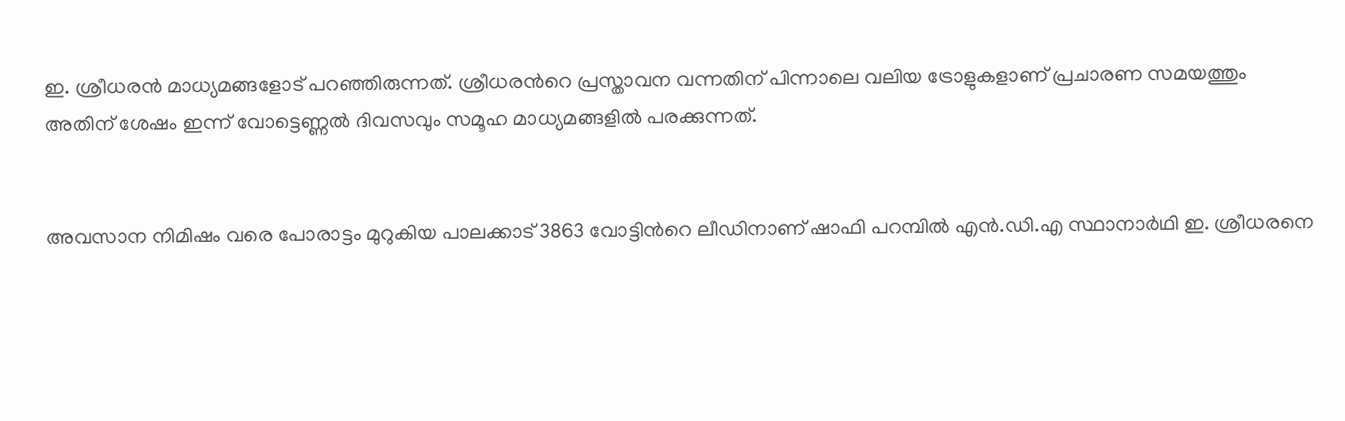ഇ. ശ്രീധരന്‍ മാധ്യമങ്ങളോട് പറഞ്ഞിരുന്നത്. ശ്രീധരന്‍റെ പ്രസ്താവന വന്നതിന് പിന്നാലെ വലിയ ട്രോളുകളാണ് പ്രചാരണ സമയത്തും അതിന് ശേഷം ഇന്ന് വോട്ടെണ്ണല്‍ ദിവസവും സമൂഹ മാധ്യമങ്ങളില്‍ പരക്കുന്നത്.


അവസാന നിമിഷം വരെ പോരാട്ടം മുറുകിയ പാലക്കാട് 3863 വോട്ടിന്‍റെ ലീഡിനാണ് ഷാഫി പറമ്പില്‍ എന്‍.ഡി.എ സ്ഥാനാര്‍ഥി ഇ. ശ്രീധരനെ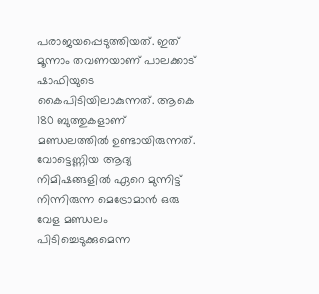പരാജയപ്പെടുത്തിയത്. ഇത് മൂന്നാം തവണയാണ് പാലക്കാട് ഷാഫിയുടെ കൈപിടിയിലാകുന്നത്. ആകെ 180 ബുത്തുകളാണ് മണ്ഡലത്തില്‍ ഉണ്ടായിരുന്നത്. വോട്ടെണ്ണിയ ആദ്യ നിമിഷങ്ങളില്‍ ഏറെ മുന്നിട്ട് നിന്നിരുന്ന മെട്രോമാന്‍ ഒരു വേള മണ്ഡലം പിടിച്ചെടുക്കുമെന്ന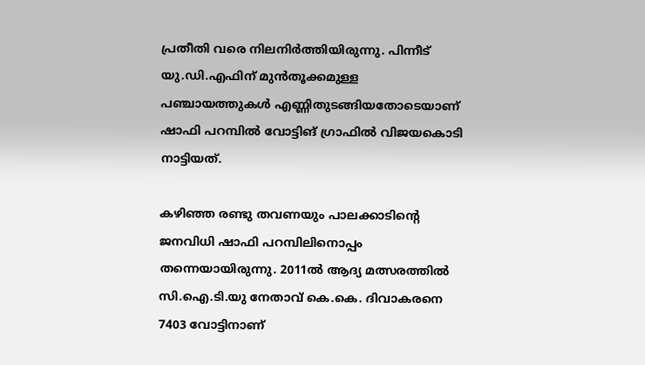പ്രതീതി വരെ നിലനിര്‍ത്തിയിരുന്നു. പിന്നീട് യു.ഡി.എഫിന് മുന്‍തൂക്കമുള്ള പഞ്ചായത്തുകള്‍ എണ്ണിതുടങ്ങിയതോടെയാണ് ഷാഫി പറമ്പില്‍ വോട്ടിങ് ഗ്രാഫില്‍ വിജയകൊടി നാട്ടിയത്.

കഴിഞ്ഞ രണ്ടു തവണയും പാലക്കാടിന്‍റെ ജനവിധി ഷാഫി പറമ്പിലിനൊപ്പം തന്നെയായിരുന്നു. 2011ല്‍ ആദ്യ മത്സരത്തില്‍ സി.ഐ.ടി.യു നേതാവ് കെ.കെ. ദിവാകരനെ 7403 വോട്ടിനാണ്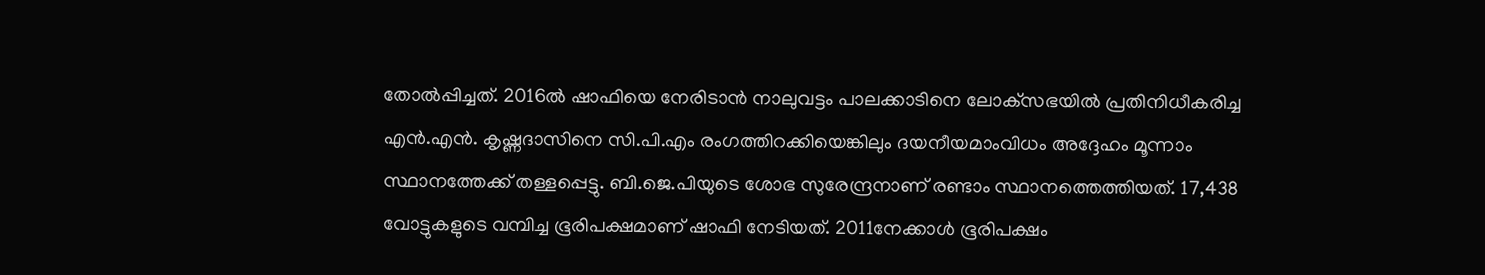തോല്‍പ്പിച്ചത്. 2016ല്‍ ഷാഫിയെ നേരിടാന്‍ നാലുവട്ടം പാലക്കാടിനെ ലോക്‌സഭയില്‍ പ്രതിനിധീകരിച്ച എന്‍.എന്‍. കൃഷ്ണദാസിനെ സി.പി.എം രംഗത്തിറക്കിയെങ്കിലും ദയനീയമാംവിധം അദ്ദേഹം മൂന്നാം സ്ഥാനത്തേക്ക് തള്ളപ്പെട്ടു. ബി.ജെ.പിയുടെ ശോഭ സുരേന്ദ്രനാണ് രണ്ടാം സ്ഥാനത്തെത്തിയത്. 17,438 വോട്ടുകളുടെ വമ്പിച്ച ഭൂരിപക്ഷമാണ് ഷാഫി നേടിയത്. 2011നേക്കാള്‍ ഭൂരിപക്ഷം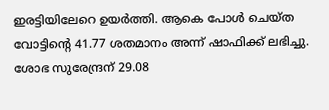ഇരട്ടിയിലേറെ ഉയര്‍ത്തി. ആകെ പോള്‍ ചെയ്ത വോട്ടിന്‍റെ 41.77 ശതമാനം അന്ന് ഷാഫിക്ക് ലഭിച്ചു. ശോഭ സുരേന്ദ്രന് 29.08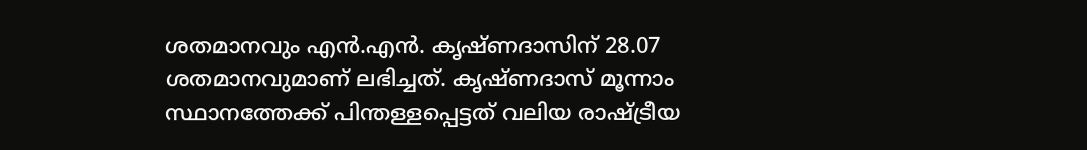ശതമാനവും എന്‍.എന്‍. കൃഷ്ണദാസിന് 28.07 ശതമാനവുമാണ് ലഭിച്ചത്. കൃഷ്ണദാസ് മൂന്നാം സ്ഥാനത്തേക്ക് പിന്തള്ളപ്പെട്ടത് വലിയ രാഷ്ട്രീയ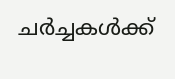ചര്‍ച്ചകള്‍ക്ക്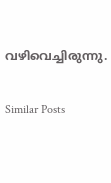വഴിവെച്ചിരുന്നു.

Similar Posts